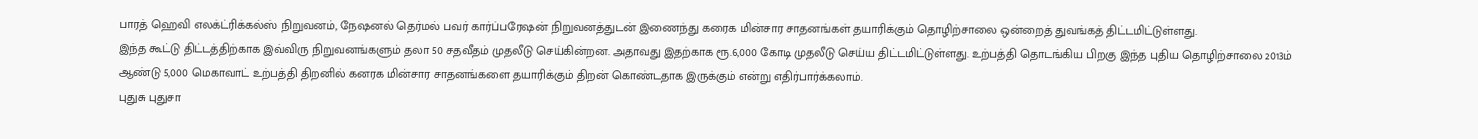பாரத் ஹெவி எலக்ட்ரிக்கல்ஸ் நிறுவனம், நேஷனல் தெர்மல் பவர் கார்ப்பரேஷன் நிறுவனத்துடன் இணைந்து கரைக மின்சார சாதனங்கள் தயாரிக்கும் தொழிற்சாலை ஒன்றைத் துவங்கத் திட்டமிட்டுள்ளது.
இந்த கூட்டு திட்டத்திற்காக இவ்விரு நிறுவனங்களும் தலா 50 சதவீதம் முதலீடு செய்கின்றன. அதாவது இதற்காக ரூ.6,000 கோடி முதலீடு செய்ய திட்டமிட்டுள்ளது. உற்பத்தி தொடங்கிய பிறகு இந்த புதிய தொழிற்சாலை 2013ம் ஆண்டு 5,000 மெகாவாட் உற்பத்தி திறனில் கனரக மின்சார சாதனங்களை தயாரிக்கும் திறன் கொண்டதாக இருக்கும் என்று எதிர்பார்க்கலாம்.
புதுசு புதுசா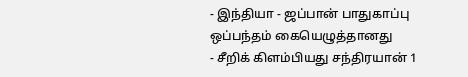- இந்தியா - ஜப்பான் பாதுகாப்பு ஒப்பந்தம் கையெழுத்தானது
- சீறிக் கிளம்பியது சந்திரயான் 1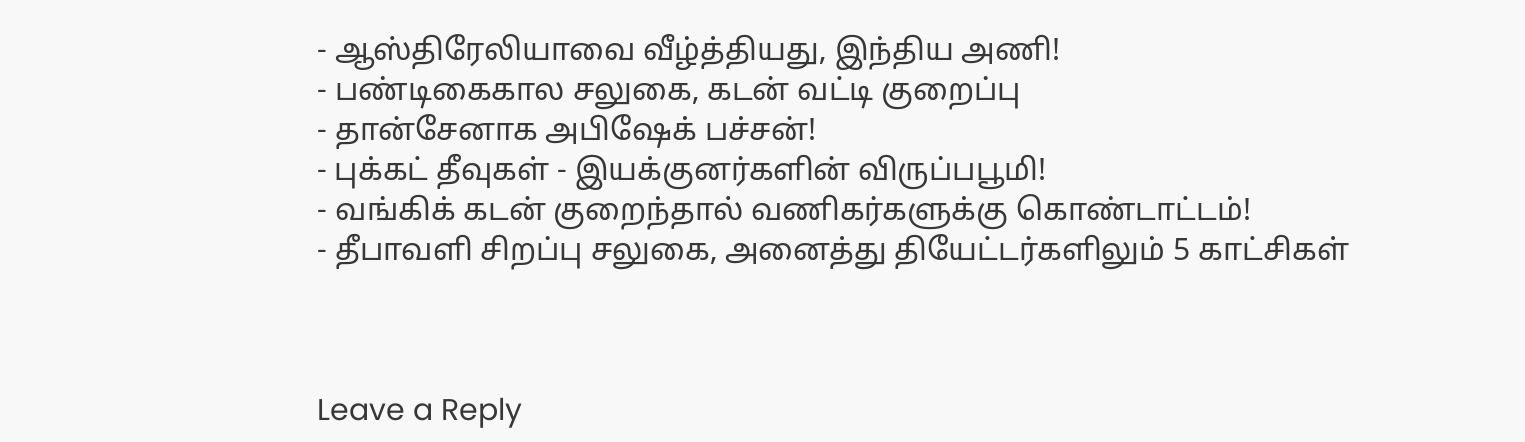- ஆஸ்திரேலியாவை வீழ்த்தியது, இந்திய அணி!
- பண்டிகைகால சலுகை, கடன் வட்டி குறைப்பு
- தான்சேனாக அபிஷேக் பச்சன்!
- புக்கட் தீவுகள் - இயக்குனர்களின் விருப்பபூமி!
- வங்கிக் கடன் குறைந்தால் வணிகர்களுக்கு கொண்டாட்டம்!
- தீபாவளி சிறப்பு சலுகை, அனைத்து தியேட்டர்களிலும் 5 காட்சிகள்



Leave a Reply